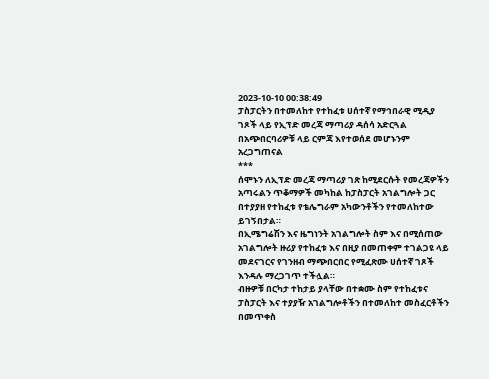2023-10-10 00:38:49
ፓስፓርትን በተመለከተ የተከፈቱ ሀሰተኛ የማኅበራዊ ሚዲያ ገጾች ላይ የኢፕድ መረጃ ማጣሪያ ዳሰሳ አድርጓል
በአጭበርባሪዎቹ ላይ ርምጃ እየተወሰደ መሆኑንም አረጋግጠናል
***
ሰሞኑን ለኢፕድ መረጃ ማጣሪያ ገጽ ከሚደርሱት የመረጃዎችን አጣሩልን ጥቆማዎች መካከል ከፓስፓርት አገልግሎት ጋር በተያያዘ የተከፈቱ የቴሌግራም አካውንቶችን የተመለከተው ይገኝበታል።
በኢሜግሬሽን እና ዜግነንት አገልግሎት ስም እና በሚሰጠው አገልግሎት ዙሪያ የተከፈቱ እና በዚያ በመጠቀም ተገልጋዩ ላይ መደናገርና የገንዘብ ማጭበርበር የሚፈጽሙ ሀሰተኛ ገጾች እንዳሉ ማረጋገጥ ተችሏል።
ብዙዎቹ በርካታ ተከታይ ያላቸው በተቋሙ ስም የተከፈቱና ፓስፓርት እና ተያያዥ አገልግሎቶችን በተመለከተ መስፈርቶችን በመጥቀስ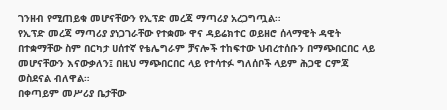ገንዘብ የሚጠይቁ መሆናቸውን የኢፕድ መረጃ ማጣሪያ አረጋግጧል።
የኢፕድ መረጃ ማጣሪያ ያነጋገራቸው የተቋሙ ዋና ዳይሬክተር ወይዘሮ ሰላማዊት ዳዊት በተቋማቸው ስም በርካታ ሀሰተኛ የቴሌግራም ቻናሎች ተከፍተው ህብረተሰቡን በማጭበርበር ላይ መሆናቸውን እናውቃለን፤ በዚህ ማጭበርበር ላይ የተሳተፉ ግለሰቦች ላይም ሕጋዊ ርምጃ ወስደናል ብለዋል።
በቀጣይም መሥሪያ ቤታቸው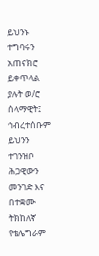ይህንኑ ተግባሩን አጠናክሮ ይቀጥላል ያሉት ወ/ሮ ሰላማዊት፤ ኅብረተሰቡም ይህንን ተገንዝቦ ሕጋዊውን መንገድ እና በተቋሙ ትክከለኛ የቴሌግራም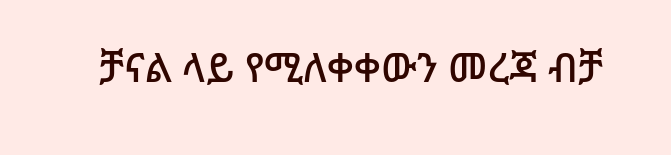ቻናል ላይ የሚለቀቀውን መረጃ ብቻ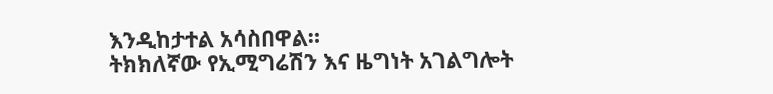እንዲከታተል አሳስበዋል።
ትክክለኛው የኢሚግሬሽን እና ዜግነት አገልግሎት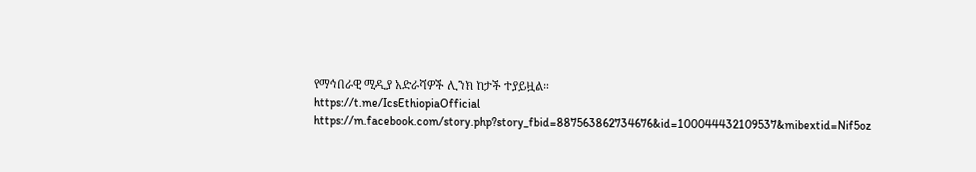የማኅበራዊ ሚዲያ አድራሻዎች ሊንክ ከታች ተያይዟል።
https://t.me/IcsEthiopiaOfficial
https://m.facebook.com/story.php?story_fbid=887563862734676&id=100044432109537&mibextid=Nif5oz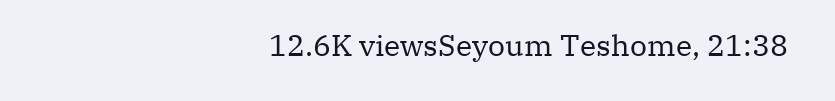12.6K viewsSeyoum Teshome, 21:38